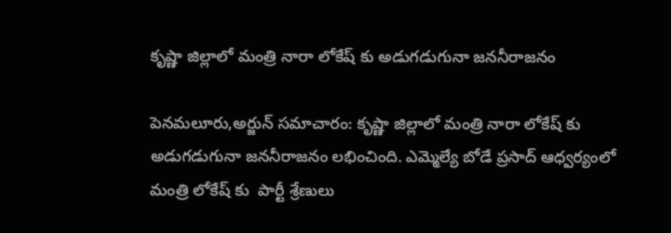కృష్ణా జిల్లాలో మంత్రి నారా లోకేష్ కు అడుగడుగునా జననీరాజనం

పెనమలూరు,అర్జున్ సమాచారం: కృష్ణా జిల్లాలో మంత్రి నారా లోకేష్ కు అడుగడుగునా జననీరాజనం లభించింది. ఎమ్మెల్యే బోడే ప్రసాద్ ఆధ్వర్యంలో మంత్రి లోకేష్ కు  పార్టీ శ్రేణులు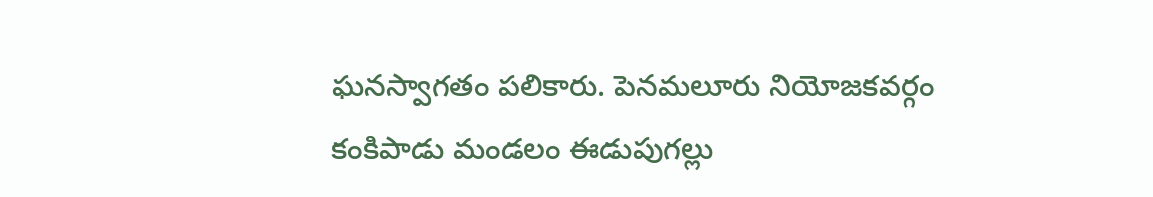ఘనస్వాగతం పలికారు. పెనమలూరు నియోజకవర్గం కంకిపాడు మండలం ఈడుపుగల్లు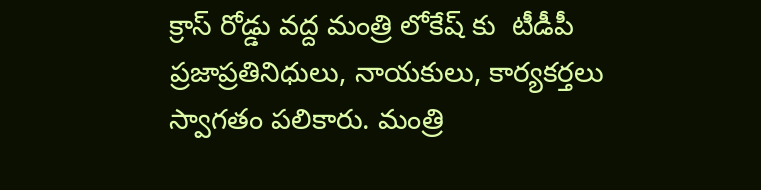క్రాస్ రోడ్డు వద్ద మంత్రి లోకేష్ కు  టీడీపీ ప్రజాప్రతినిధులు, నాయకులు, కార్యకర్తలు స్వాగతం పలికారు. మంత్రి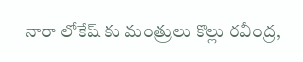నారా లోకేష్ కు మంత్రులు కొల్లు రవీంద్ర,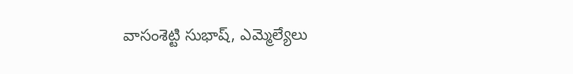వాసంశెట్టి సుభాష్, ఎమ్మెల్యేలు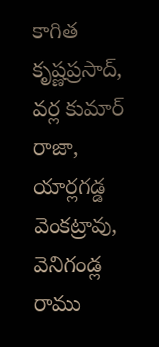కాగిత కృష్ణప్రసాద్, వర్ల కుమార్ రాజా, యార్లగడ్డ వెంకట్రావు, వెనిగండ్ల రాము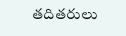తదితరులు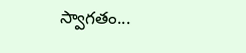స్వాగతం...